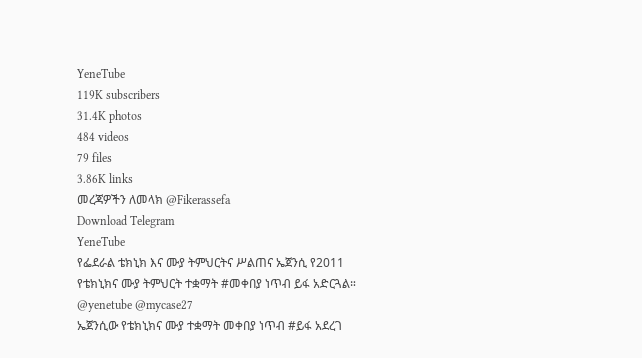YeneTube
119K subscribers
31.4K photos
484 videos
79 files
3.86K links
መረጃዎችን ለመላክ @Fikerassefa
Download Telegram
YeneTube
የፌደራል ቴክኒክ እና ሙያ ትምህርትና ሥልጠና ኤጀንሲ የ2011 የቴክኒክና ሙያ ትምህርት ተቋማት #መቀበያ ነጥብ ይፋ አድርጓል። @yenetube @mycase27
ኤጀንሲው የቴክኒክና ሙያ ተቋማት መቀበያ ነጥብ #ይፋ አደረገ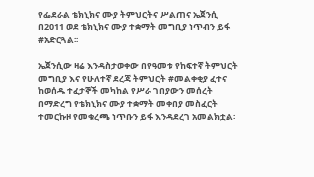የፌደራል ቴክኒክና ሙያ ትምህርትና ሥልጠና ኤጀንሲ በ2011 ወደ ቴክኒክና ሙያ ተቋማት መግቢያ ነጥብን ይፋ #አድርጓል፡፡

ኤጀንሲው ዛሬ እንዳስታወቀው በየዓመቱ የከፍተኛ ትምህርት መግቢያ እና የሁለተኛ ደረጃ ትምህርት #መልቀቂያ ፈተና ከወሰዱ ተፈታኞች መካከል የሥራ ገበያውን መሰረት በማድረግ የቴክኒክና ሙያ ተቋማት መቀበያ መስፈርት ተመርኩዞ የመቁረጫ ነጥቡን ይፋ እንዳደረገ አመልክቷል፡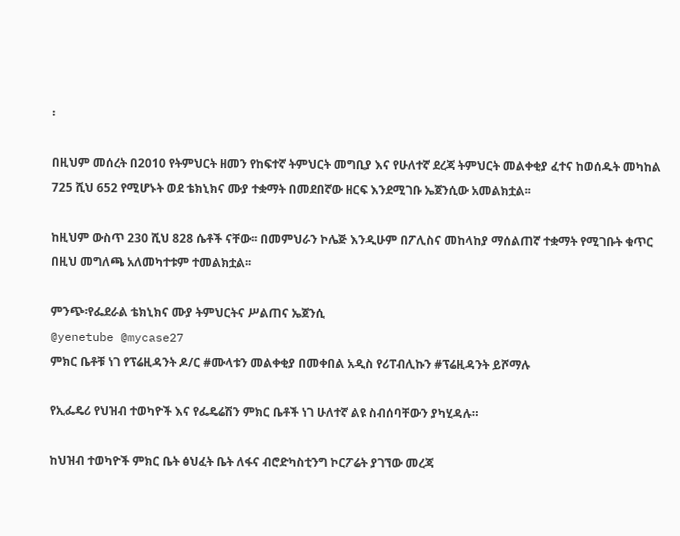፡

በዚህም መሰረት በ2010 የትምህርት ዘመን የከፍተኛ ትምህርት መግቢያ እና የሁለተኛ ደረጃ ትምህርት መልቀቂያ ፈተና ከወሰዱት መካከል 725 ሺህ 652 የሚሆኑት ወደ ቴክኒክና ሙያ ተቋማት በመደበኛው ዘርፍ እንደሚገቡ ኤጀንሲው አመልክቷል፡፡

ከዚህም ውስጥ 230 ሺህ 828 ሴቶች ናቸው፡፡ በመምህራን ኮሌጅ እንዲሁም በፖሊስና መከላከያ ማሰልጠኛ ተቋማት የሚገቡት ቁጥር በዚህ መግለጫ አለመካተቱም ተመልክቷል፡፡

ምንጭ፡የፌደራል ቴክኒክና ሙያ ትምህርትና ሥልጠና ኤጀንሲ
@yenetube @mycase27
ምክር ቤቶቹ ነገ የፕሬዚዳንት ዶ/ር #ሙላቱን መልቀቂያ በመቀበል አዲስ የሪፐብሊኩን #ፕሬዚዳንት ይሾማሉ

የኢፌዴሪ የህዝብ ተወካዮች እና የፌዴሬሽን ምክር ቤቶች ነገ ሁለተኛ ልዩ ስብሰባቸውን ያካሂዳሉ።

ከህዝብ ተወካዮች ምክር ቤት ፅህፈት ቤት ለፋና ብሮድካስቲንግ ኮርፖሬት ያገኘው መረጃ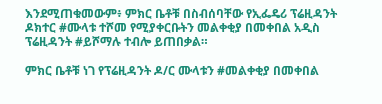እንደሚጠቁመውም፥ ምክር ቤቶቹ በስብሰባቸው የኢፌዴሪ ፕሬዚዳንት ዶክተር #ሙላቱ ተሾመ የሚያቀርቡትን መልቀቂያ በመቀበል አዲስ ፕሬዚዳንት #ይሾማሉ ተብሎ ይጠበቃል።

ምክር ቤቶቹ ነገ የፕሬዚዳንት ዶ/ር ሙላቱን #መልቀቂያ በመቀበል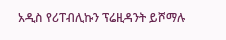አዲስ የሪፐብሊኩን ፕሬዚዳንት ይሾማሉ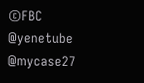©FBC
@yenetube @mycase27